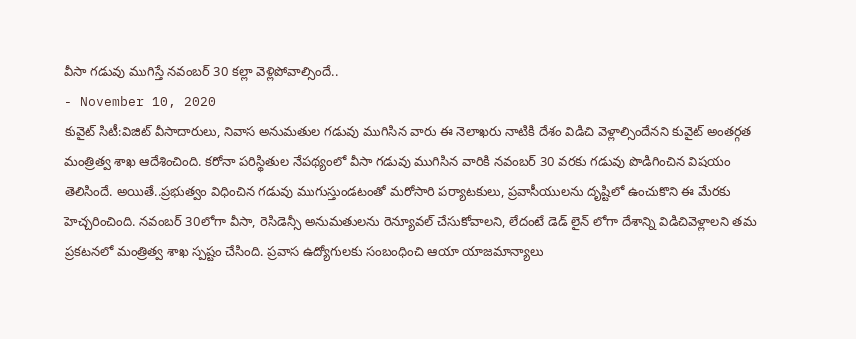వీసా గడువు ముగిస్తే నవంబర్ 30 కల్లా వెళ్లిపోవాల్సిందే..
- November 10, 2020
కువైట్ సిటీ:విజిట్ వీసాదారులు, నివాస అనుమతుల గడువు ముగిసిన వారు ఈ నెలాఖరు నాటికి దేశం విడిచి వెళ్లాల్సిందేనని కువైట్ అంతర్గత మంత్రిత్వ శాఖ ఆదేశించింది. కరోనా పరిస్థితుల నేపథ్యంలో వీసా గడువు ముగిసిన వారికి నవంబర్ 30 వరకు గడువు పొడిగించిన విషయం తెలిసిందే. అయితే..ప్రభుత్వం విధించిన గడువు ముగుస్తుండటంతో మరోసారి పర్యాటకులు, ప్రవాసీయులను దృష్టిలో ఉంచుకొని ఈ మేరకు హెచ్చరించింది. నవంబర్ 30లోగా వీసా, రెసిడెన్సీ అనుమతులను రెన్యూవల్ చేసుకోవాలని, లేదంటే డెడ్ లైన్ లోగా దేశాన్ని విడిచివెళ్లాలని తమ ప్రకటనలో మంత్రిత్వ శాఖ స్పష్టం చేసింది. ప్రవాస ఉద్యోగులకు సంబంధించి ఆయా యాజమాన్యాలు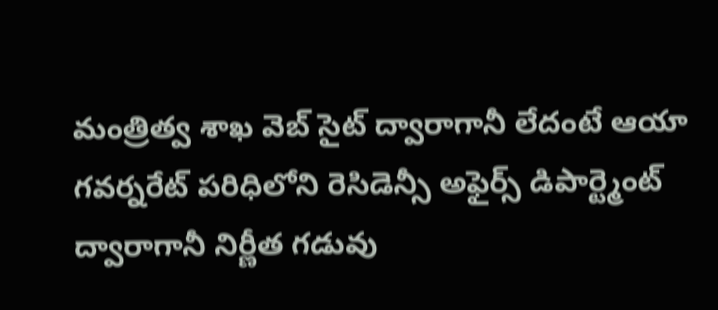మంత్రిత్వ శాఖ వెబ్ సైట్ ద్వారాగానీ లేదంటే ఆయా గవర్నరేట్ పరిధిలోని రెసిడెన్సీ అఫైర్స్ డిపార్ట్మెంట్ ద్వారాగానీ నిర్ణీత గడువు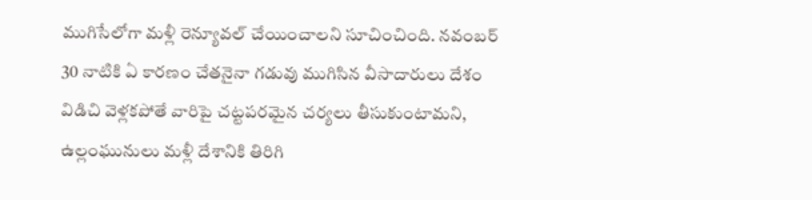ముగిసేలోగా మళ్లీ రెన్యూవల్ చేయించాలని సూచించింది. నవంబర్ 30 నాటికి ఏ కారణం చేతనైనా గడువు ముగిసిన వీసాదారులు దేశం విడిచి వెళ్లకపోతే వారిపై చట్టపరమైన చర్యలు తీసుకుంటామని, ఉల్లంఘునులు మళ్లీ దేశానికి తిరిగి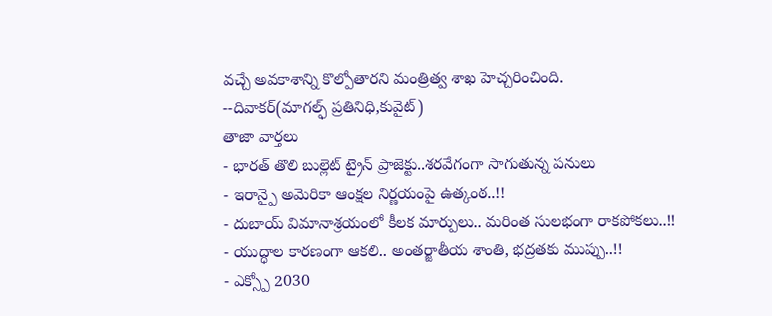వచ్చే అవకాశాన్ని కొల్పోతారని మంత్రిత్వ శాఖ హెచ్చరించింది.
--దివాకర్(మాగల్ఫ్ ప్రతినిధి,కువైట్)
తాజా వార్తలు
- భారత్ తొలి బుల్లెట్ ట్రైన్ ప్రాజెక్టు..శరవేగంగా సాగుతున్న పనులు
- ఇరాన్పై అమెరికా ఆంక్షల నిర్ణయంపై ఉత్కంఠ..!!
- దుబాయ్ విమానాశ్రయంలో కీలక మార్పులు.. మరింత సులభంగా రాకపోకలు..!!
- యుద్ధాల కారణంగా ఆకలి.. అంతర్జాతీయ శాంతి, భద్రతకు ముప్పు..!!
- ఎక్స్పో 2030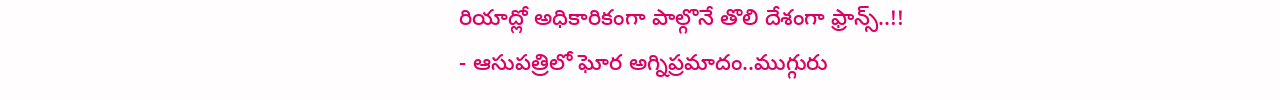రియాద్లో అధికారికంగా పాల్గొనే తొలి దేశంగా ఫ్రాన్స్..!!
- ఆసుపత్రిలో ఘోర అగ్నిప్రమాదం..ముగ్గురు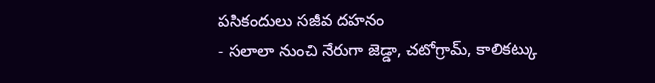పసికందులు సజీవ దహనం
- సలాలా నుంచి నేరుగా జెడ్డా, చటోగ్రామ్, కాలికట్కు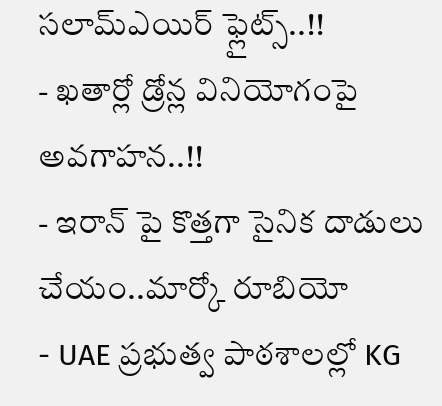సలామ్ఎయిర్ ఫ్లైట్స్..!!
- ఖతార్లో డ్రోన్ల వినియోగంపై అవగాహన..!!
- ఇరాన్ పై కొత్తగా సైనిక దాడులు చేయం..మార్కో రూబియో
- UAE ప్రభుత్వ పాఠశాలల్లో KG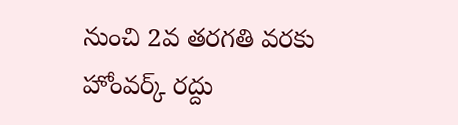నుంచి 2వ తరగతి వరకు హోంవర్క్ రద్దు